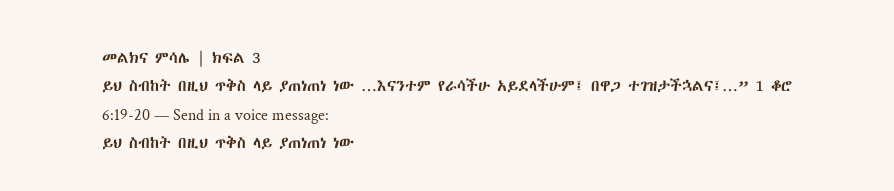መልክና ምሳሌ | ክፍል 3
ይህ ስብከት በዚህ ጥቅስ ላይ ያጠነጠነ ነው …እናንተም የራሳችሁ አይደላችሁም፤ በዋጋ ተገዝታችኋልና፤…” 1 ቆሮ 6:19-20 — Send in a voice message:
ይህ ስብከት በዚህ ጥቅስ ላይ ያጠነጠነ ነው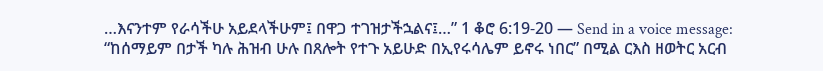…እናንተም የራሳችሁ አይደላችሁም፤ በዋጋ ተገዝታችኋልና፤…” 1 ቆሮ 6:19-20 — Send in a voice message:
“ከሰማይም በታች ካሉ ሕዝብ ሁሉ በጸሎት የተጉ አይሁድ በኢየሩሳሌም ይኖሩ ነበር” በሚል ርእስ ዘወትር አርብ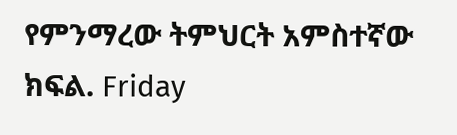የምንማረው ትምህርት አምስተኛው ክፍል. Friday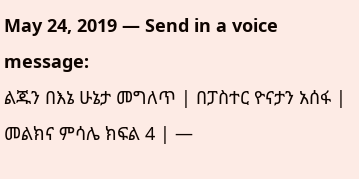May 24, 2019 — Send in a voice message:
ልጁን በእኔ ሁኔታ መግለጥ | በፓስተር ዮናታን አሰፋ | መልክና ምሳሌ ክፍል 4 | —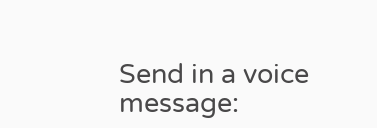Send in a voice message: